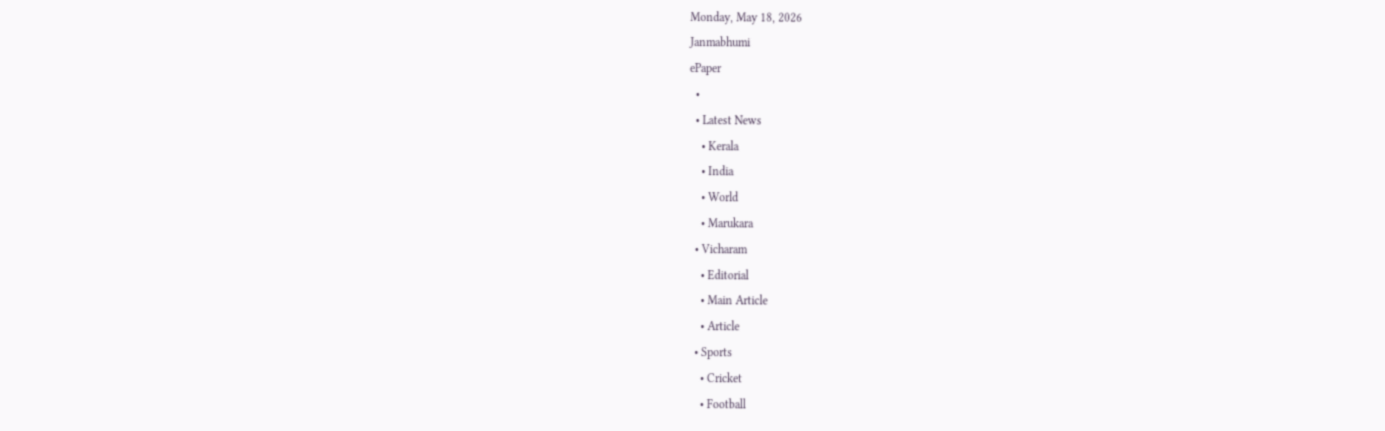Monday, May 18, 2026
Janmabhumi
ePaper
  •
  • Latest News
    • Kerala
    • India
    • World
    • Marukara
  • Vicharam
    • Editorial
    • Main Article
    • Article
  • Sports
    • Cricket
    • Football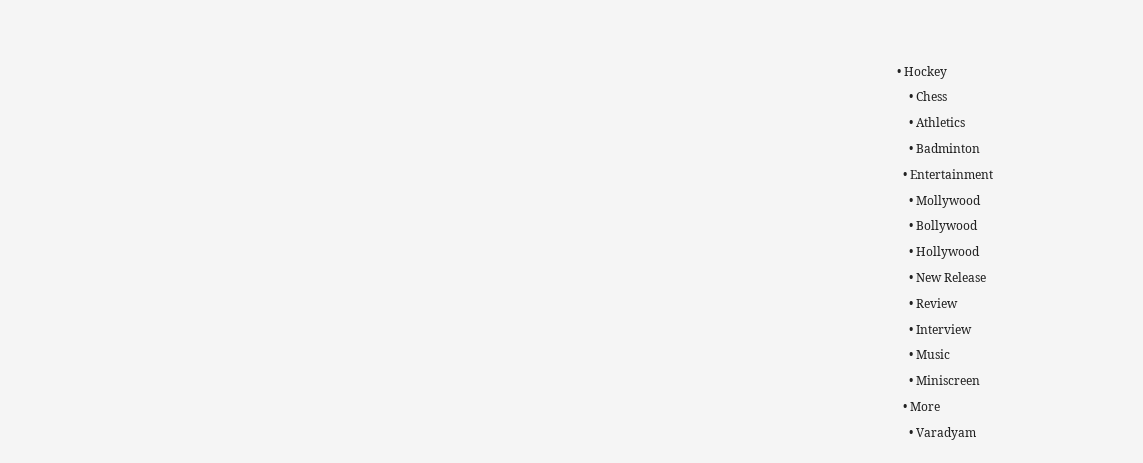• Hockey
    • Chess
    • Athletics
    • Badminton
  • Entertainment
    • Mollywood
    • Bollywood
    • Hollywood
    • New Release
    • Review
    • Interview
    • Music
    • Miniscreen
  • More
    • Varadyam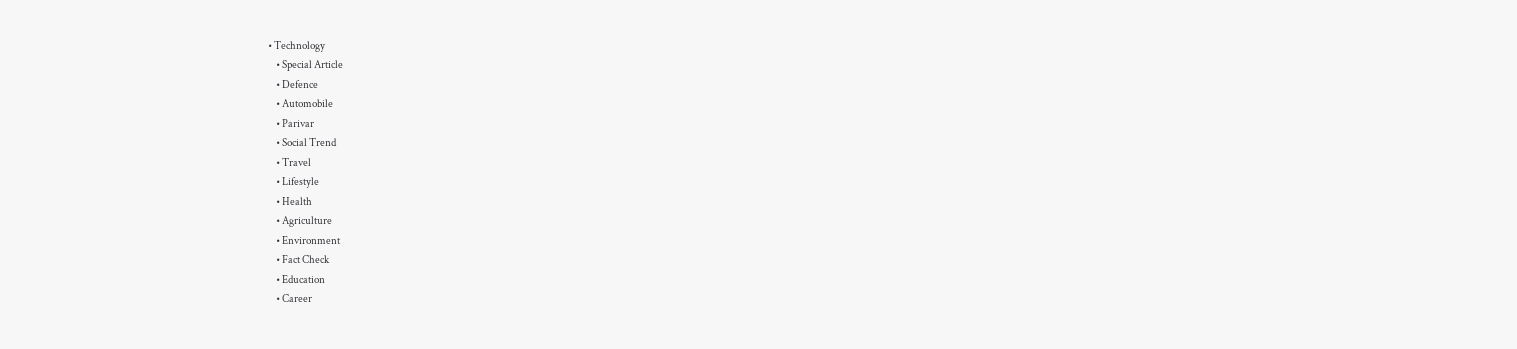• Technology
    • Special Article
    • Defence
    • Automobile
    • Parivar
    • Social Trend
    • Travel
    • Lifestyle
    • Health
    • Agriculture
    • Environment
    • Fact Check
    • Education
    • Career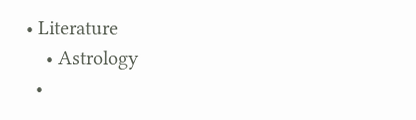• Literature
    • Astrology
  •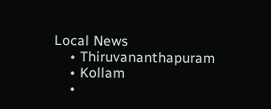Local News
    • Thiruvananthapuram
    • Kollam
    •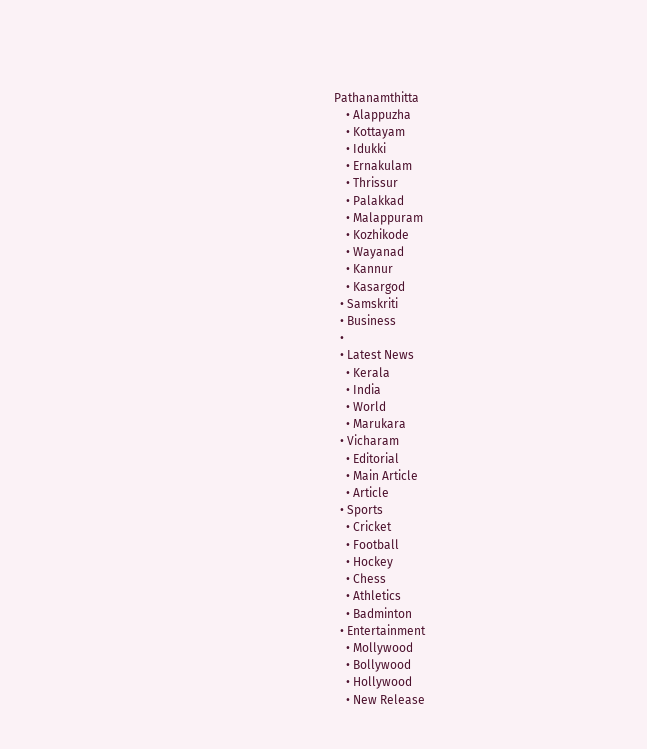Pathanamthitta
    • Alappuzha
    • Kottayam
    • Idukki
    • Ernakulam
    • Thrissur
    • Palakkad
    • Malappuram
    • Kozhikode
    • Wayanad
    • Kannur
    • Kasargod
  • Samskriti
  • Business
  •
  • Latest News
    • Kerala
    • India
    • World
    • Marukara
  • Vicharam
    • Editorial
    • Main Article
    • Article
  • Sports
    • Cricket
    • Football
    • Hockey
    • Chess
    • Athletics
    • Badminton
  • Entertainment
    • Mollywood
    • Bollywood
    • Hollywood
    • New Release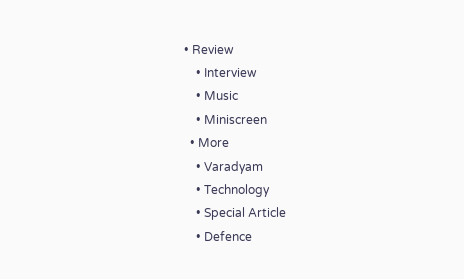• Review
    • Interview
    • Music
    • Miniscreen
  • More
    • Varadyam
    • Technology
    • Special Article
    • Defence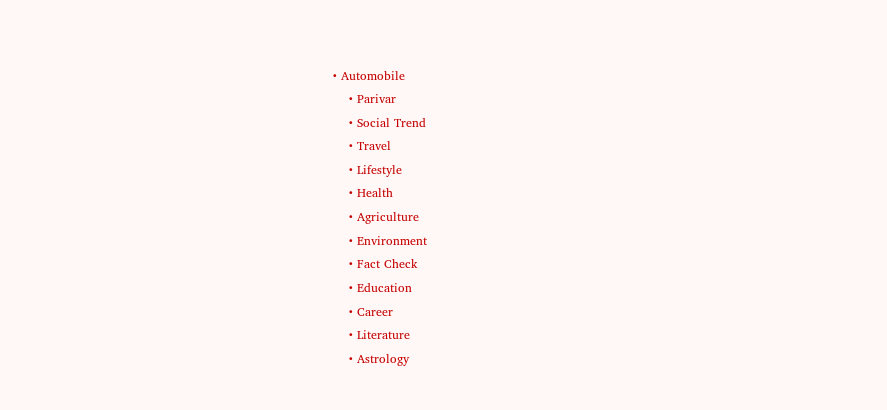• Automobile
    • Parivar
    • Social Trend
    • Travel
    • Lifestyle
    • Health
    • Agriculture
    • Environment
    • Fact Check
    • Education
    • Career
    • Literature
    • Astrology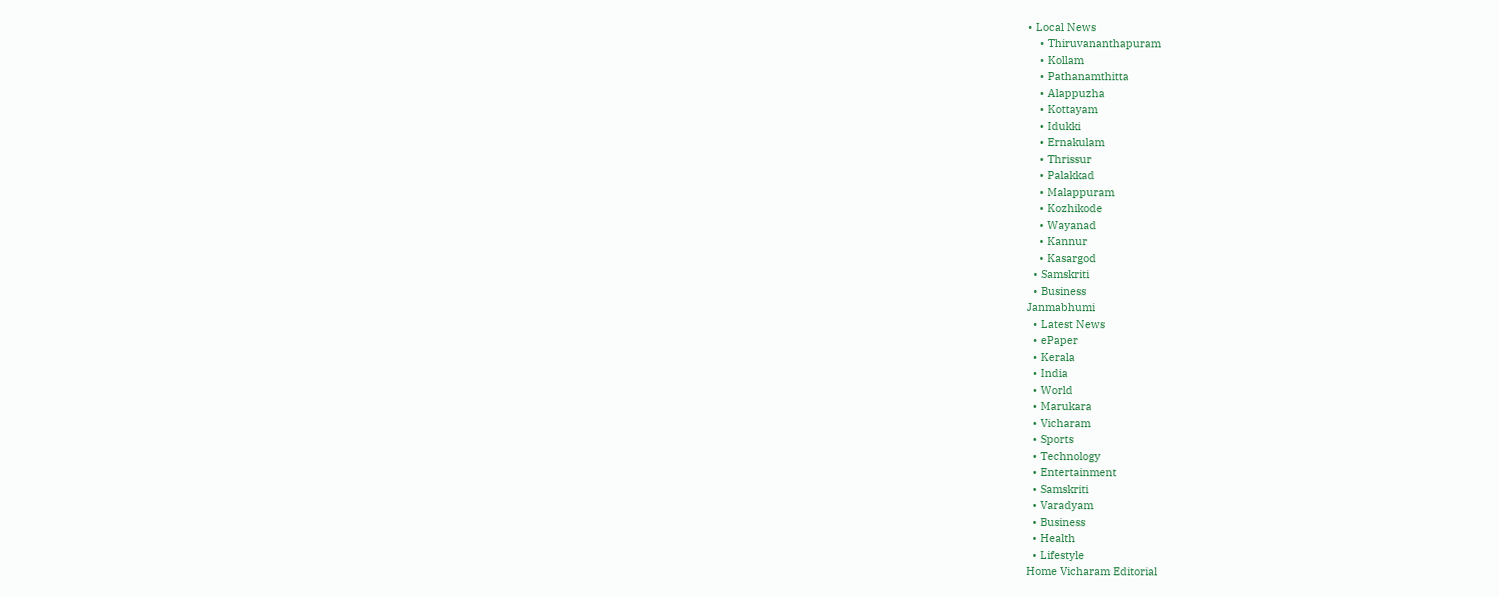• Local News
    • Thiruvananthapuram
    • Kollam
    • Pathanamthitta
    • Alappuzha
    • Kottayam
    • Idukki
    • Ernakulam
    • Thrissur
    • Palakkad
    • Malappuram
    • Kozhikode
    • Wayanad
    • Kannur
    • Kasargod
  • Samskriti
  • Business
Janmabhumi
  • Latest News
  • ePaper
  • Kerala
  • India
  • World
  • Marukara
  • Vicharam
  • Sports
  • Technology
  • Entertainment
  • Samskriti
  • Varadyam
  • Business
  • Health
  • Lifestyle
Home Vicharam Editorial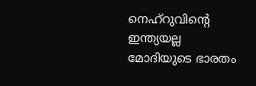നെഹ്‌റുവിന്റെ ഇന്ത്യയല്ല മോദിയുടെ ഭാരതം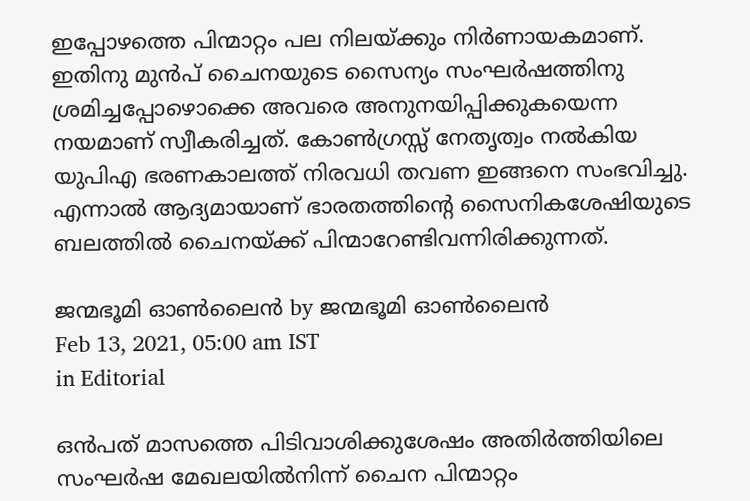ഇപ്പോഴത്തെ പിന്മാറ്റം പല നിലയ്‌ക്കും നിര്‍ണായകമാണ്. ഇതിനു മുന്‍പ് ചൈനയുടെ സൈന്യം സംഘര്‍ഷത്തിനു ശ്രമിച്ചപ്പോഴൊക്കെ അവരെ അനുനയിപ്പിക്കുകയെന്ന നയമാണ് സ്വീകരിച്ചത്. കോണ്‍ഗ്രസ്സ് നേതൃത്വം നല്‍കിയ യുപിഎ ഭരണകാലത്ത് നിരവധി തവണ ഇങ്ങനെ സംഭവിച്ചു. എന്നാല്‍ ആദ്യമായാണ് ഭാരതത്തിന്റെ സൈനികശേഷിയുടെ ബലത്തില്‍ ചൈനയ്‌ക്ക് പിന്മാറേണ്ടിവന്നിരിക്കുന്നത്.

ജന്മഭൂമി ഓണ്‍ലൈന്‍ by ജന്മഭൂമി ഓണ്‍ലൈന്‍
Feb 13, 2021, 05:00 am IST
in Editorial

ഒന്‍പത് മാസത്തെ പിടിവാശിക്കുശേഷം അതിര്‍ത്തിയിലെ സംഘര്‍ഷ മേഖലയില്‍നിന്ന് ചൈന പിന്മാറ്റം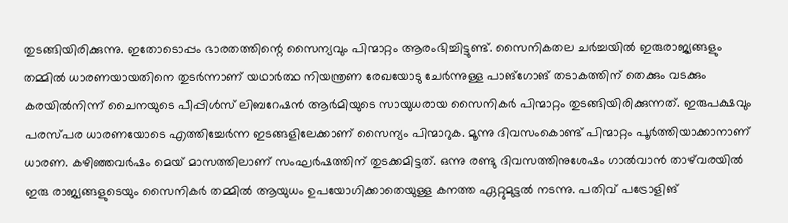തുടങ്ങിയിരിക്കുന്നു. ഇതോടൊപ്പം ഭാരതത്തിന്റെ സൈന്യവും പിന്മാറ്റം ആരംഭിച്ചിട്ടുണ്ട്. സൈനികതല ചര്‍ച്ചയില്‍ ഇരുരാജ്യങ്ങളും തമ്മില്‍ ധാരണയായതിനെ തുടര്‍ന്നാണ് യഥാര്‍ത്ഥ നിയന്ത്രണ രേഖയോടു ചേര്‍ന്നുള്ള പാങ്‌ഗോങ് തടാകത്തിന് തെക്കും വടക്കും കരയില്‍നിന്ന് ചൈനയുടെ പീപ്പിള്‍സ് ലിബറേഷന്‍ ആര്‍മിയുടെ സായുധരായ സൈനികര്‍ പിന്മാറ്റം തുടങ്ങിയിരിക്കുന്നത്. ഇരുപക്ഷവും പരസ്പര ധാരണയോടെ എത്തിച്ചേര്‍ന്ന ഇടങ്ങളിലേക്കാണ് സൈന്യം പിന്മാറുക. മൂന്നു ദിവസംകൊണ്ട് പിന്മാറ്റം പൂര്‍ത്തിയാക്കാനാണ് ധാരണ. കഴിഞ്ഞവര്‍ഷം മെയ് മാസത്തിലാണ് സംഘര്‍ഷത്തിന് തുടക്കമിട്ടത്. ഒന്നു രണ്ടു ദിവസത്തിനുശേഷം ഗാല്‍വാന്‍ താഴ്‌വരയില്‍ ഇരു രാജ്യങ്ങളുടെയും സൈനികര്‍ തമ്മില്‍ ആയുധം ഉപയോഗിക്കാതെയുള്ള കനത്ത ഏറ്റുമുട്ടല്‍ നടന്നു. പതിവ് പട്രോളിങ്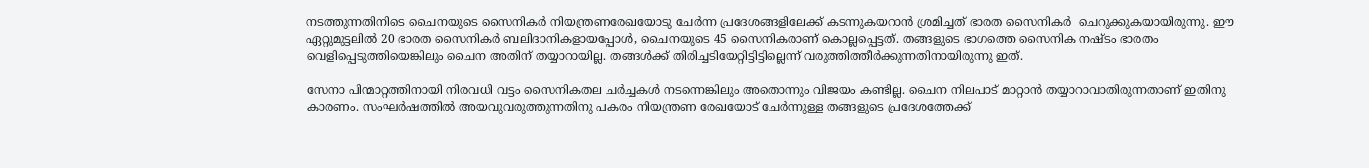നടത്തുന്നതിനിടെ ചൈനയുടെ സൈനികര്‍ നിയന്ത്രണരേഖയോടു ചേര്‍ന്ന പ്രദേശങ്ങളിലേക്ക് കടന്നുകയറാന്‍ ശ്രമിച്ചത് ഭാരത സൈനികര്‍  ചെറുക്കുകയായിരുന്നു. ഈ ഏറ്റുമുട്ടലില്‍ 20 ഭാരത സൈനികര്‍ ബലിദാനികളായപ്പോള്‍, ചൈനയുടെ 45 സൈനികരാണ് കൊല്ലപ്പെട്ടത്. തങ്ങളുടെ ഭാഗത്തെ സൈനിക നഷ്ടം ഭാരതം വെളിപ്പെടുത്തിയെങ്കിലും ചൈന അതിന് തയ്യാറായില്ല. തങ്ങള്‍ക്ക് തിരിച്ചടിയേറ്റിട്ടിട്ടില്ലെന്ന് വരുത്തിത്തീര്‍ക്കുന്നതിനായിരുന്നു ഇത്.

സേനാ പിന്മാറ്റത്തിനായി നിരവധി വട്ടം സൈനികതല ചര്‍ച്ചകള്‍ നടന്നെങ്കിലും അതൊന്നും വിജയം കണ്ടില്ല. ചൈന നിലപാട് മാറ്റാന്‍ തയ്യാറാവാതിരുന്നതാണ് ഇതിനു കാരണം. സംഘര്‍ഷത്തില്‍ അയവുവരുത്തുന്നതിനു പകരം നിയന്ത്രണ രേഖയോട് ചേര്‍ന്നുള്ള തങ്ങളുടെ പ്രദേശത്തേക്ക്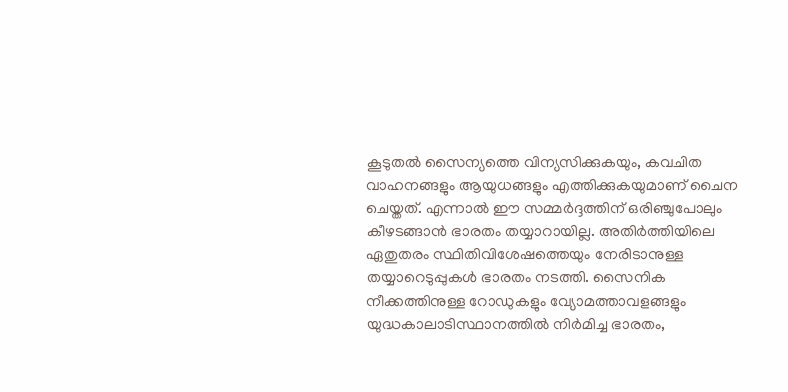കൂടുതല്‍ സൈന്യത്തെ വിന്യസിക്കുകയും, കവചിത വാഹനങ്ങളും ആയുധങ്ങളും എത്തിക്കുകയുമാണ് ചൈന ചെയ്തത്. എന്നാല്‍ ഈ സമ്മര്‍ദ്ദത്തിന് ഒരിഞ്ചുപോലും കീഴടങ്ങാന്‍ ഭാരതം തയ്യാറായില്ല. അതിര്‍ത്തിയിലെ ഏതുതരം സ്ഥിതിവിശേഷത്തെയും നേരിടാനുള്ള തയ്യാറെടുപ്പുകള്‍ ഭാരതം നടത്തി. സൈനിക നീക്കത്തിനുള്ള റോഡുകളും വ്യോമത്താവളങ്ങളും യുദ്ധകാലാടിസ്ഥാനത്തില്‍ നിര്‍മിച്ച ഭാരതം,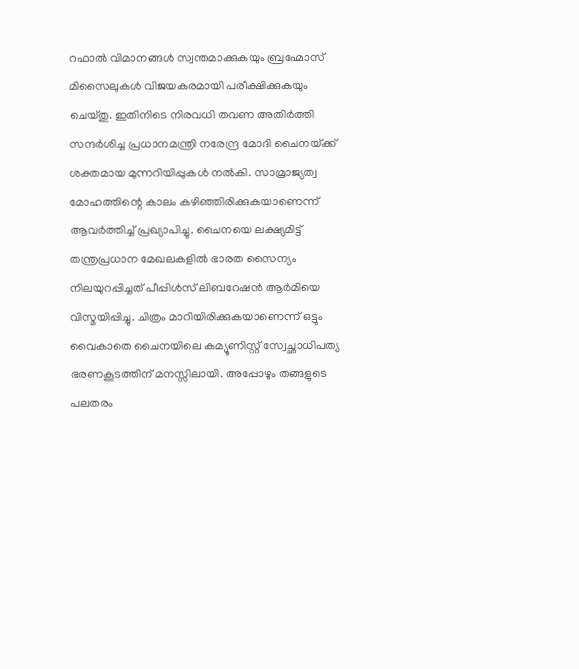റഫാല്‍ വിമാനങ്ങള്‍ സ്വന്തമാക്കുകയും ബ്രഹ്മോസ് മിസൈലുകള്‍ വിജയകരമായി പരീക്ഷിക്കുകയും ചെയ്തു. ഇതിനിടെ നിരവധി തവണ അതിര്‍ത്തി സന്ദര്‍ശിച്ച പ്രധാനമന്ത്രി നരേന്ദ്ര മോദി ചൈനയ്‌ക്ക് ശക്തമായ മുന്നറിയിപ്പുകള്‍ നല്‍കി. സാമ്രാജ്യത്വ മോഹത്തിന്റെ കാലം കഴിഞ്ഞിരിക്കുകയാണെന്ന് ആവര്‍ത്തിച്ച് പ്രഖ്യാപിച്ചു. ചൈനയെ ലക്ഷ്യമിട്ട് തന്ത്രപ്രധാന മേഖലകളില്‍ ഭാരത സൈന്യം നിലയുറപ്പിച്ചത് പീപ്പിള്‍സ് ലിബറേഷന്‍ ആര്‍മിയെ വിസ്മയിപ്പിച്ചു. ചിത്രം മാറിയിരിക്കുകയാണെന്ന് ഒട്ടും വൈകാതെ ചൈനയിലെ കമ്യൂണിസ്റ്റ് സ്വേച്ഛാധിപത്യ ഭരണകൂടത്തിന് മനസ്സിലായി. അപ്പോഴും തങ്ങളുടെ പലതരം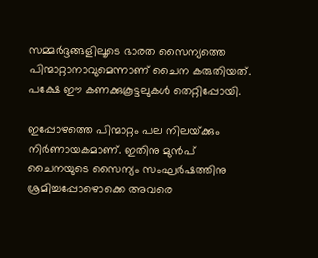സമ്മര്‍ദ്ദങ്ങളിലൂടെ ഭാരത സൈന്യത്തെ പിന്മാറ്റാനാവുമെന്നാണ് ചൈന കരുതിയത്. പക്ഷേ ഈ കണക്കുകൂട്ടലുകള്‍ തെറ്റിപ്പോയി.

ഇപ്പോഴത്തെ പിന്മാറ്റം പല നിലയ്‌ക്കും നിര്‍ണായകമാണ്. ഇതിനു മുന്‍പ് ചൈനയുടെ സൈന്യം സംഘര്‍ഷത്തിനു ശ്രമിച്ചപ്പോഴൊക്കെ അവരെ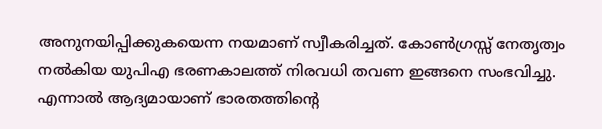അനുനയിപ്പിക്കുകയെന്ന നയമാണ് സ്വീകരിച്ചത്. കോണ്‍ഗ്രസ്സ് നേതൃത്വം നല്‍കിയ യുപിഎ ഭരണകാലത്ത് നിരവധി തവണ ഇങ്ങനെ സംഭവിച്ചു. എന്നാല്‍ ആദ്യമായാണ് ഭാരതത്തിന്റെ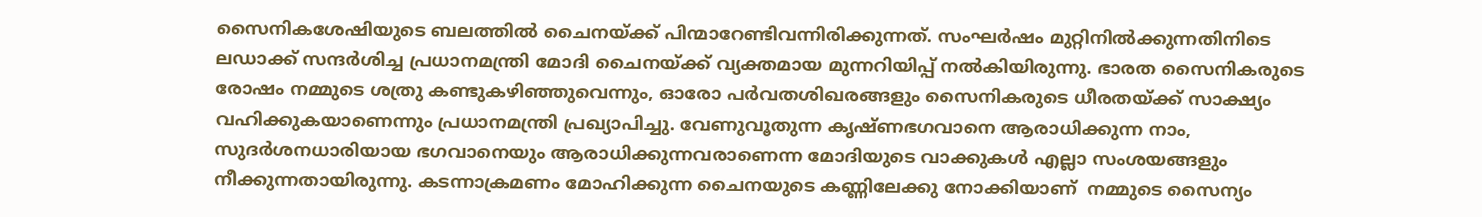സൈനികശേഷിയുടെ ബലത്തില്‍ ചൈനയ്‌ക്ക് പിന്മാറേണ്ടിവന്നിരിക്കുന്നത്. സംഘര്‍ഷം മുറ്റിനില്‍ക്കുന്നതിനിടെ ലഡാക്ക് സന്ദര്‍ശിച്ച പ്രധാനമന്ത്രി മോദി ചൈനയ്‌ക്ക് വ്യക്തമായ മുന്നറിയിപ്പ് നല്‍കിയിരുന്നു. ഭാരത സൈനികരുടെ രോഷം നമ്മുടെ ശത്രു കണ്ടുകഴിഞ്ഞുവെന്നും, ഓരോ പര്‍വതശിഖരങ്ങളും സൈനികരുടെ ധീരതയ്‌ക്ക് സാക്ഷ്യം വഹിക്കുകയാണെന്നും പ്രധാനമന്ത്രി പ്രഖ്യാപിച്ചു. വേണുവൂതുന്ന കൃഷ്ണഭഗവാനെ ആരാധിക്കുന്ന നാം, സുദര്‍ശനധാരിയായ ഭഗവാനെയും ആരാധിക്കുന്നവരാണെന്ന മോദിയുടെ വാക്കുകള്‍ എല്ലാ സംശയങ്ങളും നീക്കുന്നതായിരുന്നു. കടന്നാക്രമണം മോഹിക്കുന്ന ചൈനയുടെ കണ്ണിലേക്കു നോക്കിയാണ്  നമ്മുടെ സൈന്യം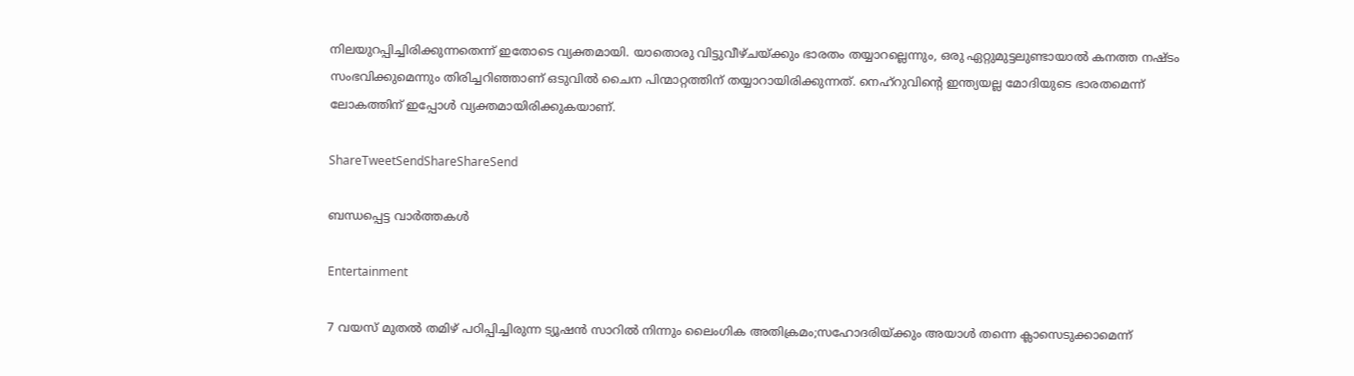നിലയുറപ്പിച്ചിരിക്കുന്നതെന്ന് ഇതോടെ വ്യക്തമായി. യാതൊരു വിട്ടുവീഴ്ചയ്‌ക്കും ഭാരതം തയ്യാറല്ലെന്നും, ഒരു ഏറ്റുമുട്ടലുണ്ടായാല്‍ കനത്ത നഷ്ടം സംഭവിക്കുമെന്നും തിരിച്ചറിഞ്ഞാണ് ഒടുവില്‍ ചൈന പിന്മാറ്റത്തിന് തയ്യാറായിരിക്കുന്നത്. നെഹ്‌റുവിന്റെ ഇന്ത്യയല്ല മോദിയുടെ ഭാരതമെന്ന് ലോകത്തിന് ഇപ്പോള്‍ വ്യക്തമായിരിക്കുകയാണ്.

ShareTweetSendShareShareSend

ബന്ധപ്പെട്ട വാര്‍ത്തകള്‍

Entertainment

7 വയസ് മുതല്‍ തമിഴ് പഠിപ്പിച്ചിരുന്ന ട്യൂഷന്‍ സാറില്‍ നിന്നും ലൈംഗിക അതിക്രമം;സഹോദരിയ്‌ക്കും അയാൾ തന്നെ ക്ലാസെടുക്കാമെന്ന്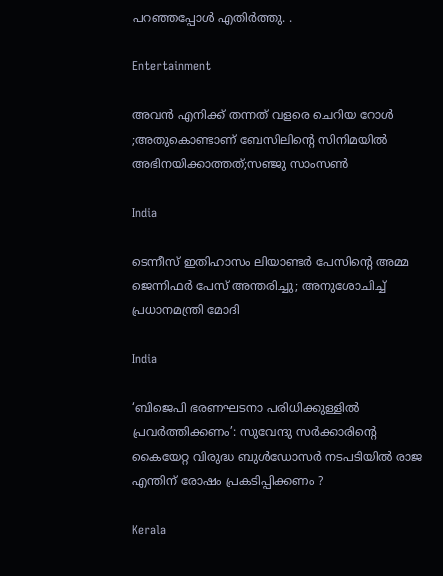പറഞ്ഞപ്പോള്‍ എതിർത്തു. .

Entertainment

അവൻ എനിക്ക് തന്നത് വളരെ ചെറിയ റോൾ ;അതുകൊണ്ടാണ് ബേസിലിന്റെ സിനിമയിൽ അഭിനയിക്കാത്തത്;സഞ്ജു സാംസൺ

India

ടെന്നീസ് ഇതിഹാസം ലിയാണ്ടർ പേസിന്റെ അമ്മ ജെന്നിഫർ പേസ് അന്തരിച്ചു; അനുശോചിച്ച് പ്രധാനമന്ത്രി മോദി

India

‘ബിജെപി ഭരണഘടനാ പരിധിക്കുള്ളിൽ പ്രവർത്തിക്കണം’: സുവേന്ദു സർക്കാരിന്റെ കൈയേറ്റ വിരുദ്ധ ബുൾഡോസർ നടപടിയിൽ രാജ എന്തിന് രോഷം പ്രകടിപ്പിക്കണം ?

Kerala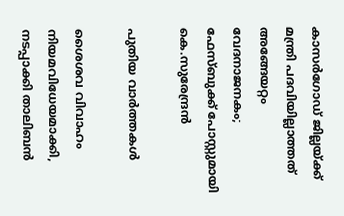കാസർഗോഡ് ജില്ലയ്‌ക്ക് മന്ത്രി പദവിയില്ലാത്തത് അങ്ങേയറ്റം വേദനാജനകം; ഫേസ്ബുക്ക് പോസ്റ്റുമായി കെ.സുരേന്ദ്രൻ

പുതിയ വാര്‍ത്തകള്‍

ശൈശവ വിവാഹം നിയമവിധേയമാക്കി, നടപ്പാക്കി താലിബൻ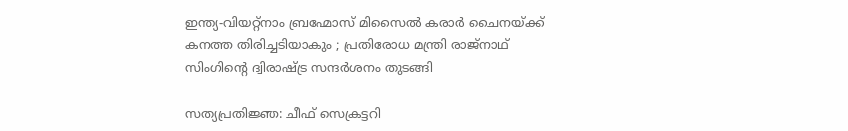ഇന്ത്യ-വിയറ്റ്നാം ബ്രഹ്മോസ് മിസൈൽ കരാർ ചൈനയ്‌ക്ക് കനത്ത തിരിച്ചടിയാകും ; പ്രതിരോധ മന്ത്രി രാജ്‌നാഥ് സിംഗിന്റെ ദ്വിരാഷ്‌ട്ര സന്ദർശനം തുടങ്ങി

സത്യപ്രതിജ്ഞ: ചീഫ് സെക്രട്ടറി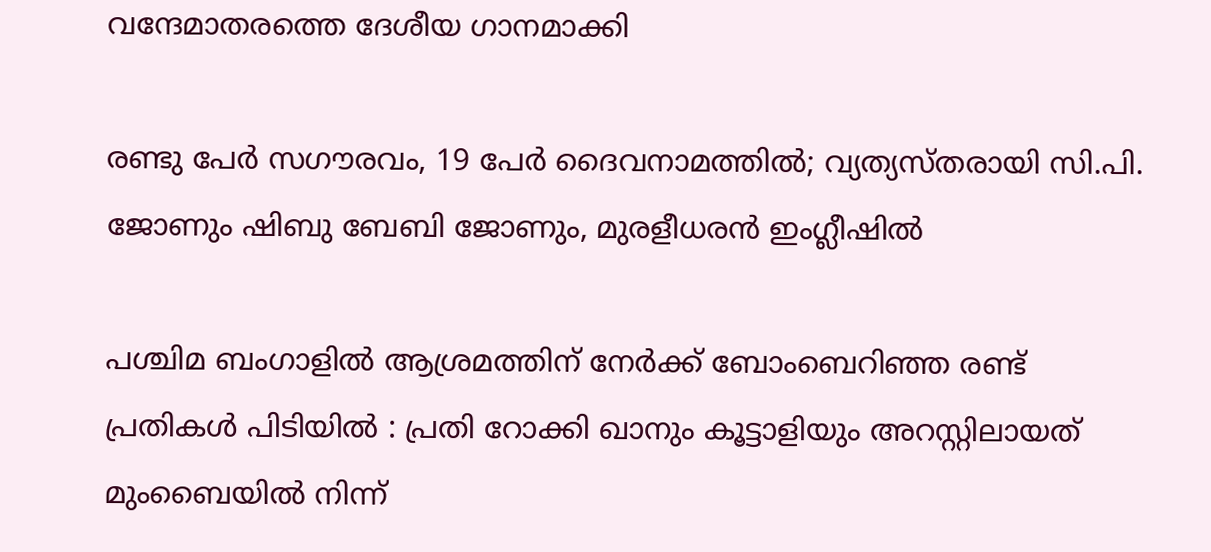വന്ദേമാതരത്തെ ദേശീയ ഗാനമാക്കി

രണ്ടു പേർ സഗൗരവം, 19 പേർ ദൈവനാമത്തിൽ; വ്യത്യസ്തരായി സി.പി. ജോണും ഷിബു ബേബി ജോണും, മുരളീധരൻ ഇംഗ്ലീഷിൽ

പശ്ചിമ ബംഗാളിൽ ആശ്രമത്തിന് നേർക്ക് ബോംബെറിഞ്ഞ രണ്ട് പ്രതികൾ പിടിയിൽ : പ്രതി റോക്കി ഖാനും കൂട്ടാളിയും അറസ്റ്റിലായത് മുംബൈയിൽ നിന്ന്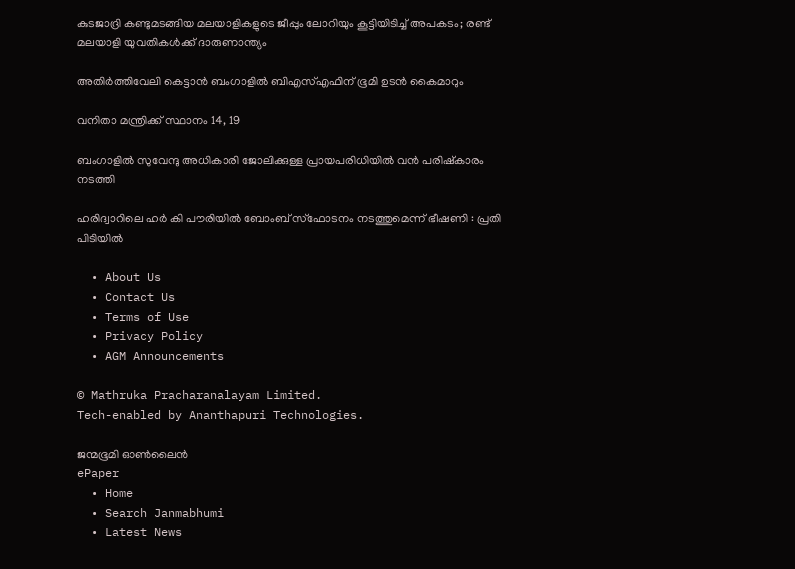കുടജാദ്രി കണ്ടുമടങ്ങിയ മലയാളികളുടെ ജീപ്പും ലോറിയും കൂട്ടിയിടിച്ച് അപകടം; രണ്ട് മലയാളി യുവതികൾക്ക് ദാരുണാന്ത്യം

അതിർത്തിവേലി കെട്ടാൻ ബംഗാളിൽ ബിഎസ്എഫിന് ഭൂമി ഉടൻ കൈമാറും

വനിതാ മന്ത്രിക്ക് സ്ഥാനം 14, 19

ബംഗാളിൽ സുവേന്ദു അധികാരി ജോലിക്കുള്ള പ്രായപരിധിയിൽ വൻ പരിഷ്‌കാരം നടത്തി

ഹരിദ്വാറിലെ ഹർ കി പൗരിയിൽ ബോംബ് സ്ഫോടനം നടത്തുമെന്ന് ഭീഷണി : പ്രതി പിടിയിൽ

  • About Us
  • Contact Us
  • Terms of Use
  • Privacy Policy
  • AGM Announcements

© Mathruka Pracharanalayam Limited.
Tech-enabled by Ananthapuri Technologies.

ജന്മഭൂമി ഓണ്‍ലൈന്‍
ePaper
  • Home
  • Search Janmabhumi
  • Latest News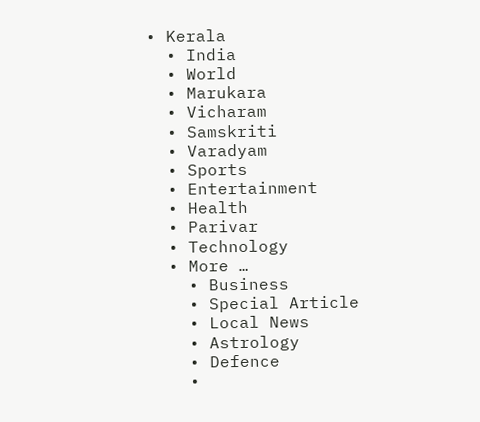• Kerala
  • India
  • World
  • Marukara
  • Vicharam
  • Samskriti
  • Varadyam
  • Sports
  • Entertainment
  • Health
  • Parivar
  • Technology
  • More …
    • Business
    • Special Article
    • Local News
    • Astrology
    • Defence
    •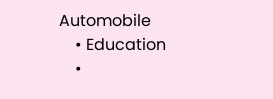Automobile
    • Education
    •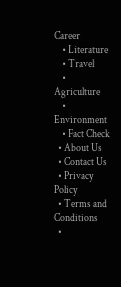Career
    • Literature
    • Travel
    • Agriculture
    • Environment
    • Fact Check
  • About Us
  • Contact Us
  • Privacy Policy
  • Terms and Conditions
  •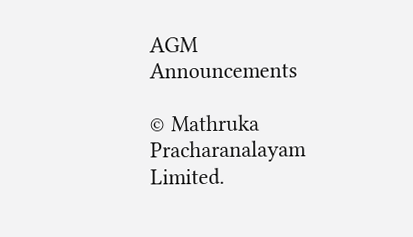AGM Announcements

© Mathruka Pracharanalayam Limited.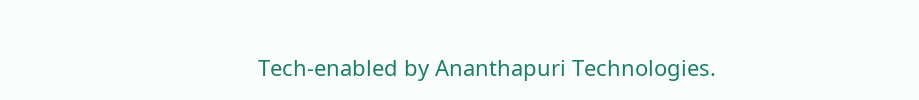Tech-enabled by Ananthapuri Technologies.